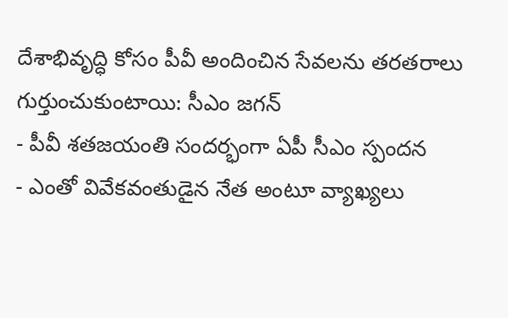దేశాభివృద్ధి కోసం పీవీ అందించిన సేవలను తరతరాలు గుర్తుంచుకుంటాయి: సీఎం జగన్
- పీవీ శతజయంతి సందర్భంగా ఏపీ సీఎం స్పందన
- ఎంతో వివేకవంతుడైన నేత అంటూ వ్యాఖ్యలు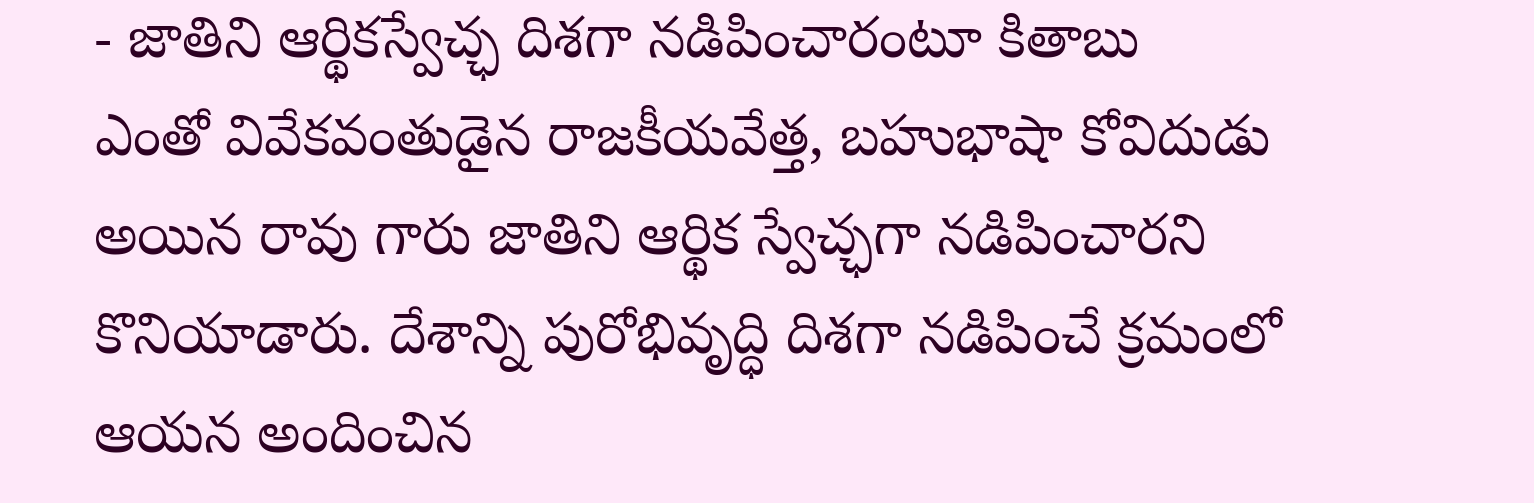- జాతిని ఆర్థికస్వేచ్ఛ దిశగా నడిపించారంటూ కితాబు
ఎంతో వివేకవంతుడైన రాజకీయవేత్త, బహుభాషా కోవిదుడు అయిన రావు గారు జాతిని ఆర్థిక స్వేచ్ఛగా నడిపించారని కొనియాడారు. దేశాన్ని పురోభివృద్ధి దిశగా నడిపించే క్రమంలో ఆయన అందించిన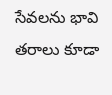సేవలను భావి తరాలు కూడా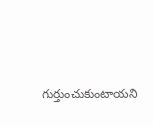గుర్తుంచుకుంటాయని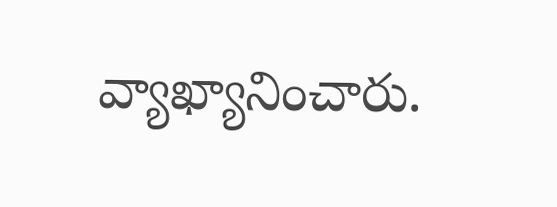వ్యాఖ్యానించారు.